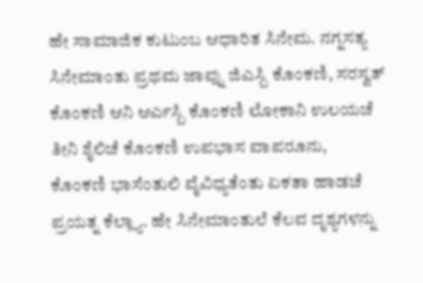ಹೇ ಸಾಮಾಜಿಕ ಕುಟುಂಬ ಆಧಾರಿತ ಸಿನೇಮ. ನಗ್ನಸತ್ಯ ಸಿನೇಮಾಂತು ಪ್ರಥಮ ಜಾವ್ನು ಜಿಎಸ್ಬಿ ಕೊಂಕಣಿ, ಸರಸ್ವತ್ ಕೊಂಕಣಿ ಆನಿ ಆರ್ಎಸ್ಬಿ ಕೊಂಕಣಿ ಲೋಕಾನಿ ಉಲಯಚೆ ತೀನಿ ಶೈಲಿಚೆ ಕೊಂಕಣಿ ಉಪಭಾಸ ವಾಪರೂನು, ಕೊಂಕಣಿ ಭಾಸೆಂತುಲಿ ವೈವಿಧ್ಯತೆಂತು ಏಕತಾ ಹಾಡಚೆ ಪ್ರಯತ್ನ ಕೆಲ್ಲ್ಯಾ. ಹೇ ಸಿನೇಮಾಂತುಲೆ ಕೆಲವ ದೃಶ್ಯಗಳನ್ನು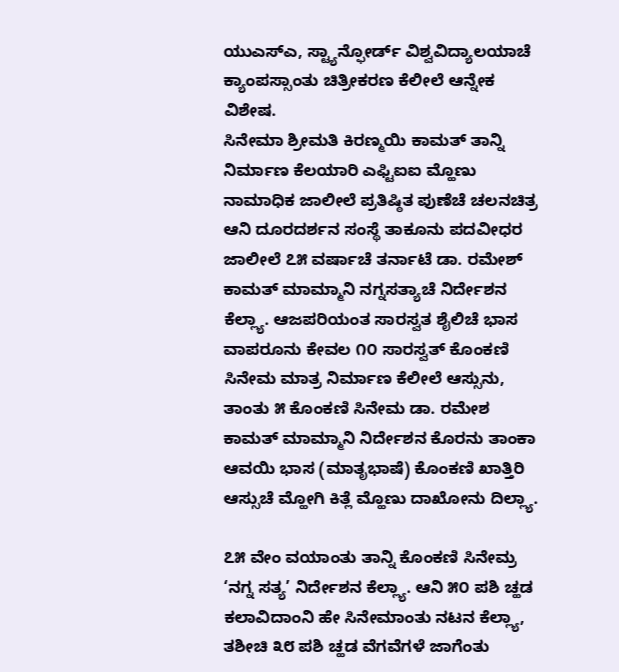ಯುಎಸ್ಎ, ಸ್ಟ್ಯಾನ್ಫೋರ್ಡ್ ವಿಶ್ವವಿದ್ಯಾಲಯಾಚೆ ಕ್ಯಾಂಪಸ್ಸಾಂತು ಚಿತ್ರೀಕರಣ ಕೆಲೀಲೆ ಆನ್ನೇಕ ವಿಶೇಷ.
ಸಿನೇಮಾ ಶ್ರೀಮತಿ ಕಿರಣ್ಮಯಿ ಕಾಮತ್ ತಾನ್ನಿ ನಿರ್ಮಾಣ ಕೆಲಯಾರಿ ಎಫ್ಟಿಐಐ ಮ್ಹೊಣು ನಾಮಾಧಿಕ ಜಾಲೀಲೆ ಪ್ರತಿಷ್ಠಿತ ಪುಣೆಚೆ ಚಲನಚಿತ್ರ ಆನಿ ದೂರದರ್ಶನ ಸಂಸ್ಥೆ ತಾಕೂನು ಪದವೀಧರ ಜಾಲೀಲೆ ೭೫ ವರ್ಷಾಚೆ ತರ್ನಾಟೆ ಡಾ. ರಮೇಶ್ ಕಾಮತ್ ಮಾಮ್ಮಾನಿ ನಗ್ನಸತ್ಯಾಚೆ ನಿರ್ದೇಶನ ಕೆಲ್ಲ್ಯಾ. ಆಜಪರಿಯಂತ ಸಾರಸ್ವತ ಶೈಲಿಚೆ ಭಾಸ ವಾಪರೂನು ಕೇವಲ ೧೦ ಸಾರಸ್ವತ್ ಕೊಂಕಣಿ ಸಿನೇಮ ಮಾತ್ರ ನಿರ್ಮಾಣ ಕೆಲೀಲೆ ಆಸ್ಸುನು, ತಾಂತು ೫ ಕೊಂಕಣಿ ಸಿನೇಮ ಡಾ. ರಮೇಶ ಕಾಮತ್ ಮಾಮ್ಮಾನಿ ನಿರ್ದೇಶನ ಕೊರನು ತಾಂಕಾ ಆವಯಿ ಭಾಸ (ಮಾತೃಭಾಷೆ) ಕೊಂಕಣಿ ಖಾತ್ತಿರಿ ಆಸ್ಸುಚೆ ಮ್ಹೋಗಿ ಕಿತ್ಲೆ ಮ್ಹೊಣು ದಾಖೋನು ದಿಲ್ಲ್ಯಾ.

೭೫ ವೇಂ ವಯಾಂತು ತಾನ್ನಿ ಕೊಂಕಣಿ ಸಿನೇಮ್ರ ‘ನಗ್ನ ಸತ್ಯ’ ನಿರ್ದೇಶನ ಕೆಲ್ಲ್ಯಾ. ಆನಿ ೫೦ ಪಶಿ ಚ್ಹಡ ಕಲಾವಿದಾಂನಿ ಹೇ ಸಿನೇಮಾಂತು ನಟನ ಕೆಲ್ಲ್ಯಾ, ತಶೀಚಿ ೩೮ ಪಶಿ ಚ್ಹಡ ವೆಗವೆಗಳೆ ಜಾಗೆಂತು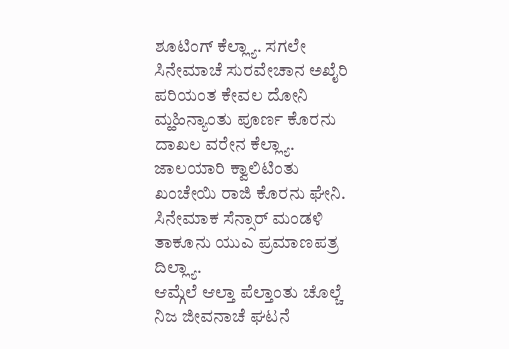ಶೂಟಿಂಗ್ ಕೆಲ್ಲ್ಯಾ. ಸಗಲೇ ಸಿನೇಮಾಚೆ ಸುರವೇಚಾನ ಅಖೈರಿ ಪರಿಯಂತ ಕೇವಲ ದೋನಿ ಮ್ಹಹಿನ್ಯಾಂತು ಪೂರ್ಣ ಕೊರನು ದಾಖಲ ವರೇನ ಕೆಲ್ಲ್ಯಾ. ಜಾಲಯಾರಿ ಕ್ವಾಲಿಟಿಂತು ಖಂಚೇಯಿ ರಾಜಿ ಕೊರನು ಘೇನಿ. ಸಿನೇಮಾಕ ಸೆನ್ಸಾರ್ ಮಂಡಳಿ ತಾಕೂನು ಯುಎ ಪ್ರಮಾಣಪತ್ರ ದಿಲ್ಲ್ಯಾ.
ಆಮ್ಗೆಲೆ ಆಲ್ತಾ ಪೆಲ್ತಾಂತು ಚೊಲ್ಚೆ ನಿಜ ಜೀವನಾಚೆ ಘಟನೆ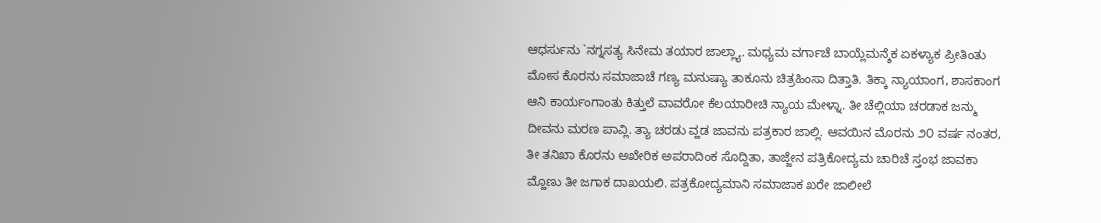ಆಧರ್ಸುನು `ನಗ್ನಸತ್ಯ ಸಿನೇಮ ತಯಾರ ಜಾಲ್ಲ್ಯಾ. ಮಧ್ಯಮ ವರ್ಗಾಚೆ ಬಾಯ್ಲೆಮನ್ಶೆಕ ಏಕಳ್ಯಾಕ ಪ್ರೀತಿಂತು ಮೋಸ ಕೊರನು ಸಮಾಜಾಚೆ ಗಣ್ಯ ಮನುಷ್ಯಾ ತಾಕೂನು ಚಿತ್ರಹಿಂಸಾ ದಿತ್ತಾತಿ. ತಿಕ್ಕಾ ನ್ಯಾಯಾಂಗ, ಶಾಸಕಾಂಗ ಆನಿ ಕಾರ್ಯಂಗಾಂತು ಕಿತ್ತುಲೆ ವಾವರೋ ಕೆಲಯಾರೀಚಿ ನ್ಯಾಯ ಮೇಳ್ನಾ. ತೀ ಚೆಲ್ಲಿಯಾ ಚರಡಾಕ ಜನ್ಮು ದೀವನು ಮರಣ ಪಾವ್ಲಿ. ತ್ಯಾ ಚರಡು ವ್ಹಡ ಜಾವನು ಪತ್ರಕಾರ ಜಾಲ್ಲಿ. ಆವಯಿನ ಮೊರನು ೨೦ ವರ್ಷ ನಂತರ, ತೀ ತನಿಖಾ ಕೊರನು ಅಖೇರಿಕ ಅಪರಾದಿಂಕ ಸೊದ್ದಿತಾ, ತಾಜ್ಜೇನ ಪತ್ರಿಕೋದ್ಯಮ ಚಾರಿಚೆ ಸ್ತಂಭ ಜಾವಕಾ ಮ್ಹೊಣು ತೀ ಜಗಾಕ ದಾಖಯಲಿ. ಪತ್ರಕೋದ್ಯಮಾನಿ ಸಮಾಜಾಕ ಖರೇ ಜಾಲೀಲೆ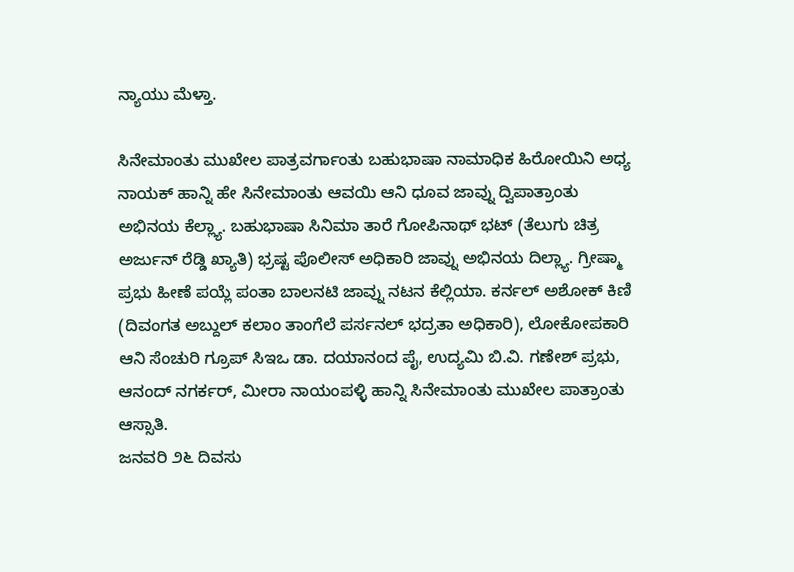ನ್ಯಾಯು ಮೆಳ್ತಾ.

ಸಿನೇಮಾಂತು ಮುಖೇಲ ಪಾತ್ರವರ್ಗಾಂತು ಬಹುಭಾಷಾ ನಾಮಾಧಿಕ ಹಿರೋಯಿನಿ ಅಧ್ಯ ನಾಯಕ್ ಹಾನ್ನಿ ಹೇ ಸಿನೇಮಾಂತು ಆವಯಿ ಆನಿ ಧೂವ ಜಾವ್ನು ದ್ವಿಪಾತ್ರಾಂತು ಅಭಿನಯ ಕೆಲ್ಲ್ಯಾ. ಬಹುಭಾಷಾ ಸಿನಿಮಾ ತಾರೆ ಗೋಪಿನಾಥ್ ಭಟ್ (ತೆಲುಗು ಚಿತ್ರ ಅರ್ಜುನ್ ರೆಡ್ಡಿ ಖ್ಯಾತಿ) ಭ್ರಷ್ಟ ಪೊಲೀಸ್ ಅಧಿಕಾರಿ ಜಾವ್ನು ಅಭಿನಯ ದಿಲ್ಲ್ಯಾ. ಗ್ರೀಷ್ಮಾ ಪ್ರಭು ಹೀಣೆ ಪಯ್ಲೆ ಪಂತಾ ಬಾಲನಟಿ ಜಾವ್ನು ನಟನ ಕೆಲ್ಲಿಯಾ. ಕರ್ನಲ್ ಅಶೋಕ್ ಕಿಣಿ (ದಿವಂಗತ ಅಬ್ದುಲ್ ಕಲಾಂ ತಾಂಗೆಲೆ ಪರ್ಸನಲ್ ಭದ್ರತಾ ಅಧಿಕಾರಿ), ಲೋಕೋಪಕಾರಿ ಆನಿ ಸೆಂಚುರಿ ಗ್ರೂಪ್ ಸಿಇಒ ಡಾ. ದಯಾನಂದ ಪೈ, ಉದ್ಯಮಿ ಬಿ.ವಿ. ಗಣೇಶ್ ಪ್ರಭು, ಆನಂದ್ ನಗರ್ಕರ್, ಮೀರಾ ನಾಯಂಪಳ್ಳಿ ಹಾನ್ನಿ ಸಿನೇಮಾಂತು ಮುಖೇಲ ಪಾತ್ರಾಂತು ಆಸ್ಸಾತಿ.
ಜನವರಿ ೨೬ ದಿವಸು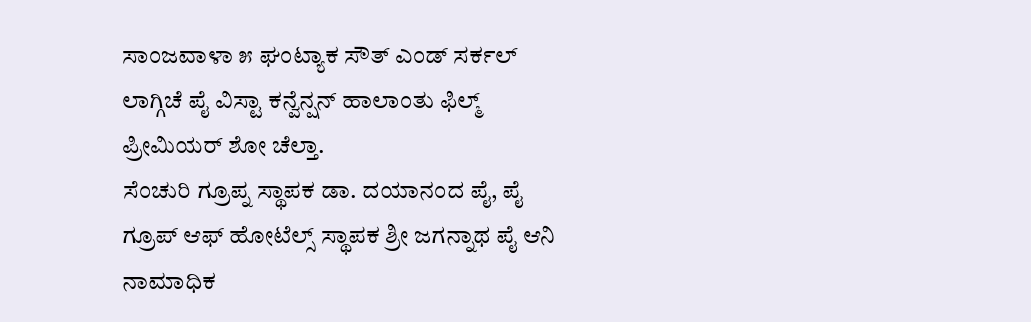ಸಾಂಜವಾಳಾ ೫ ಘಂಟ್ಯಾಕ ಸೌತ್ ಎಂಡ್ ಸರ್ಕಲ್ ಲಾಗ್ಗಿಚೆ ಪೈ ವಿಸ್ಟಾ ಕನ್ವೆನ್ಷನ್ ಹಾಲಾಂತು ಫಿಲ್ಮ್ ಪ್ರೀಮಿಯರ್ ಶೋ ಚೆಲ್ತಾ.
ಸೆಂಚುರಿ ಗ್ರೂಪ್ನ ಸ್ಥಾಪಕ ಡಾ. ದಯಾನಂದ ಪೈ, ಪೈ ಗ್ರೂಪ್ ಆಫ್ ಹೋಟೆಲ್ಸ್ ಸ್ಥಾಪಕ ಶ್ರೀ ಜಗನ್ನಾಥ ಪೈ ಆನಿ ನಾಮಾಧಿಕ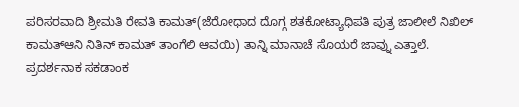ಪರಿಸರವಾದಿ ಶ್ರೀಮತಿ ರೇವತಿ ಕಾಮತ್(ಜೆರೋಧಾದ ದೊಗ್ಗ ಶತಕೋಟ್ಯಾಧಿಪತಿ ಪುತ್ರ ಜಾಲೀಲೆ ನಿಖಿಲ್ ಕಾಮತ್ಆನಿ ನಿತಿನ್ ಕಾಮತ್ ತಾಂಗೆಲಿ ಆವಯಿ) ತಾನ್ನಿ ಮಾನಾಚೆ ಸೊಯರೆ ಜಾವ್ನು ಎತ್ತಾಲೆ. ಪ್ರದರ್ಶನಾಕ ಸಕಡಾಂಕ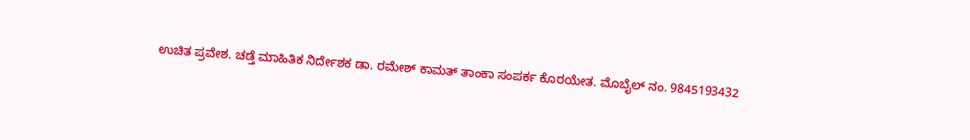ಉಚಿತ ಪ್ರವೇಶ. ಚಡ್ತೆ ಮಾಹಿತಿಕ ನಿರ್ದೇಶಕ ಡಾ. ರಮೇಶ್ ಕಾಮತ್ ತಾಂಕಾ ಸಂಪರ್ಕ ಕೊರಯೇತ. ಮೊಬೈಲ್ ನಂ. 9845193432